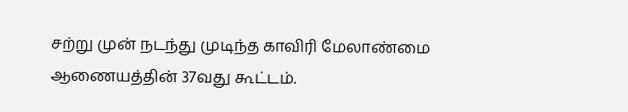சற்று முன் நடந்து முடிந்த காவிரி மேலாண்மை ஆணையத்தின் 37வது கூட்டம்.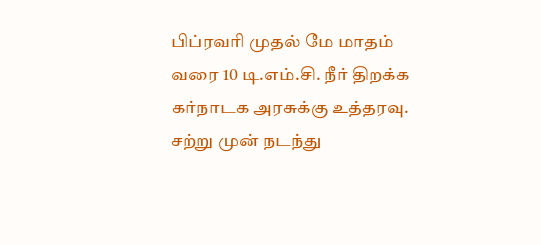பிப்ரவரி முதல் மே மாதம் வரை 10 டி.எம்.சி. நீர் திறக்க கர்நாடக அரசுக்கு உத்தரவு.
சற்று முன் நடந்து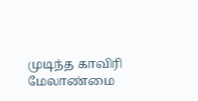முடிந்த காவிரி மேலாண்மை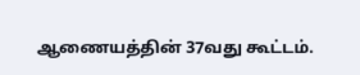ஆணையத்தின் 37வது கூட்டம்.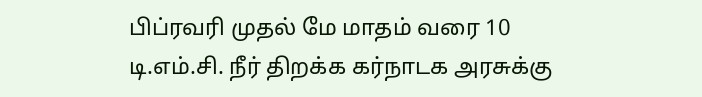பிப்ரவரி முதல் மே மாதம் வரை 10 டி.எம்.சி. நீர் திறக்க கர்நாடக அரசுக்கு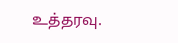உத்தரவு.